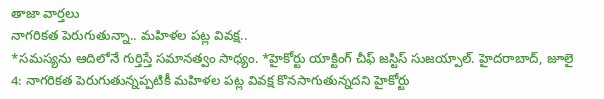తాజా వార్తలు
నాగరికత పెరుగుతున్నా.. మహిళల పట్ల వివక్ష..
*సమస్యను ఆదిలోనే గుర్తిస్తే సమానత్వం సాధ్యం. *హైకోర్టు యాక్టింగ్ చీఫ్ జస్టిస్ సుజయ్పాల్. హైదరాబాద్, జూలై 4: నాగరికత పెరుగుతున్నప్పటికీ మహిళల పట్ల వివక్ష కొనసాగుతున్నదని హైకోర్టు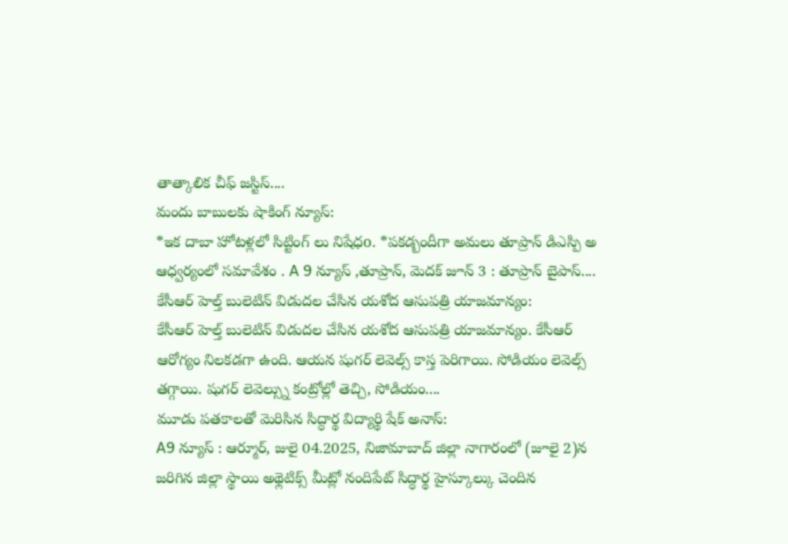తాత్కాలిక చీఫ్ జస్టిస్....
మందు బాబులకు షాకింగ్ న్యూస్:
*ఇక దాబా హోటళ్లలో సిట్టింగ్ లు నిషేధo. *పకడ్బందీగా అమలు తూప్రాన్ డిఎస్పి అ ఆధ్వర్యంలో సమావేశం . A 9 న్యూస్ ,తూప్రాన్, మెదక్ జూన్ 3 : తూప్రాన్ బైపాస్....
కేసీఆర్ హెల్త్ బులెటిన్ విడుదల చేసిన యశోద ఆసుపత్రి యాజమాన్యం:
కేసీఆర్ హెల్త్ బులెటిన్ విడుదల చేసిన యశోద ఆసుపత్రి యాజమాన్యం. కేసీఆర్ ఆరోగ్యం నిలకడగా ఉంది. ఆయన షుగర్ లెవెల్స్ కాస్త పెరిగాయి. సోడియం లెవెల్స్ తగ్గాయి. షుగర్ లెవెల్స్ను కంట్రోల్లో తెచ్చి, సోడియం....
మూడు పతకాలతో మెరిసిన సిద్ధార్థ విద్యార్థి షేక్ అనాస్:
A9 న్యూస్ : ఆర్మూర్, జులై 04.2025, నిజామాబాద్ జిల్లా నాగారంలో (జూలై 2)న జరిగిన జిల్లా స్థాయి అథ్లెటిక్స్ మీట్లో నందిపేట్ సిద్ధార్థ హైస్కూల్కు చెందిన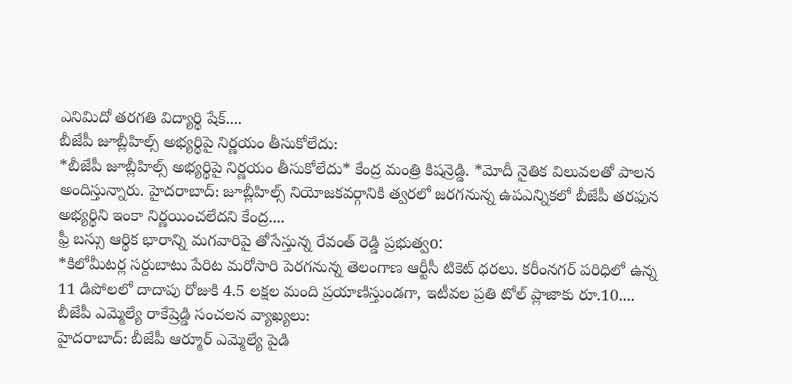ఎనిమిదో తరగతి విద్యార్థి షేక్....
బీజేపీ జూబ్లీహిల్స్ అభ్యర్థిపై నిర్ణయం తీసుకోలేదు:
*బీజేపీ జూబ్లీహిల్స్ అభ్యర్థిపై నిర్ణయం తీసుకోలేదు* కేంద్ర మంత్రి కిషన్రెడ్డి. *మోదీ నైతిక విలువలతో పాలన అందిస్తున్నారు. హైదరాబాద్: జూబ్లీహిల్స్ నియోజకవర్గానికి త్వరలో జరగనున్న ఉపఎన్నికలో బీజేపీ తరఫున అభ్యర్థిని ఇంకా నిర్ణయించలేదని కేంద్ర....
ఫ్రీ బస్సు ఆర్థిక భారాన్ని మగవారిపై తోసేస్తున్న రేవంత్ రెడ్డి ప్రభుత్వo:
*కిలోమీటర్ల సర్దుబాటు పేరిట మరోసారి పెరగనున్న తెలంగాణ ఆర్టీసీ టికెట్ ధరలు. కరీంనగర్ పరిధిలో ఉన్న 11 డిపోలలో దాదాపు రోజుకి 4.5 లక్షల మంది ప్రయాణిస్తుండగా, ఇటీవల ప్రతి టోల్ ప్లాజాకు రూ.10....
బీజేపీ ఎమ్మెల్యే రాకేష్రెడ్డి సంచలన వ్యాఖ్యలు:
హైదరాబాద్: బీజేపీ ఆర్మూర్ ఎమ్మెల్యే పైడి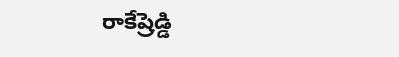రాకేష్రెడ్డి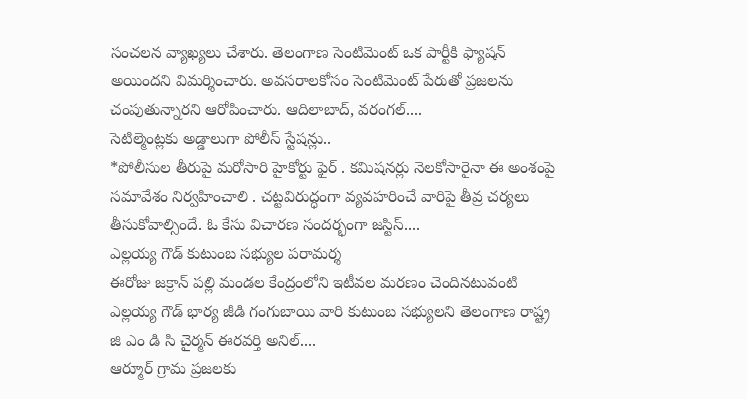సంచలన వ్యాఖ్యలు చేశారు. తెలంగాణ సెంటిమెంట్ ఒక పార్టీకి ఫ్యాషన్ అయిందని విమర్శించారు. అవసరాలకోసం సెంటిమెంట్ పేరుతో ప్రజలను చంపుతున్నారని ఆరోపించారు. ఆదిలాబాద్, వరంగల్....
సెటిల్మెంట్లకు అడ్డాలుగా పోలీస్ స్టేషన్లు..
*పోలీసుల తీరుపై మరోసారి హైకోర్టు ఫైర్ . కమిషనర్లు నెలకోసారైనా ఈ అంశంపై సమావేశం నిర్వహించాలి . చట్టవిరుద్ధంగా వ్యవహరించే వారిపై తీవ్ర చర్యలు తీసుకోవాల్సిందే. ఓ కేసు విచారణ సందర్భంగా జస్టిస్....
ఎల్లయ్య గౌడ్ కుటుంబ సభ్యుల పరామర్శ
ఈరోజు జక్రాన్ పల్లి మండల కేంద్రంలోని ఇటీవల మరణం చెందినటువంటి ఎల్లయ్య గౌడ్ భార్య జీడి గంగుబాయి వారి కుటుంబ సభ్యులని తెలంగాణ రాష్ట్ర జి ఎం డి సి చైర్మన్ ఈరవర్తి అనిల్....
ఆర్మూర్ గ్రామ ప్రజలకు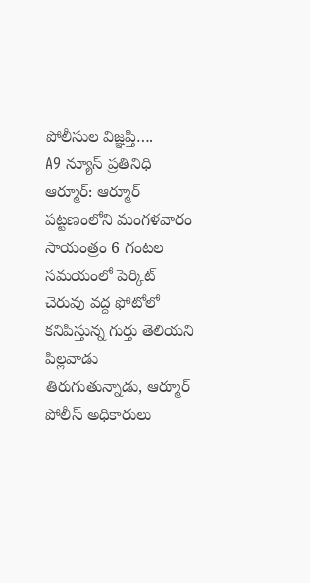పోలీసుల విజ్ఞప్తి….
A9 న్యూస్ ప్రతినిధి ఆర్మూర్: ఆర్మూర్ పట్టణంలోని మంగళవారం సాయంత్రం 6 గంటల సమయంలో పెర్కిట్ చెరువు వద్ద ఫోటోలో కనిపిస్తున్న గుర్తు తెలియని పిల్లవాడు తిరుగుతున్నాడు, ఆర్మూర్ పోలీస్ అధికారులు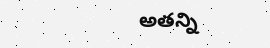అతన్ని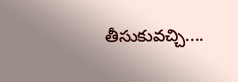తీసుకువచ్చి....